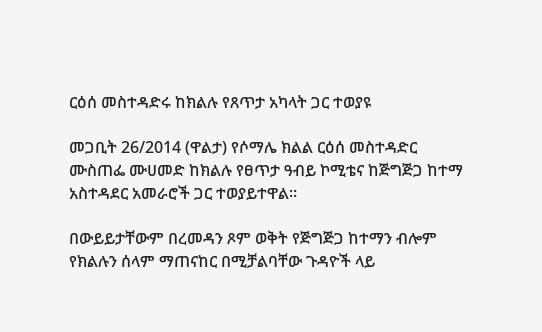ርዕሰ መስተዳድሩ ከክልሉ የጸጥታ አካላት ጋር ተወያዩ

መጋቢት 26/2014 (ዋልታ) የሶማሌ ክልል ርዕሰ መስተዳድር ሙስጠፌ ሙሀመድ ከክልሉ የፀጥታ ዓብይ ኮሚቴና ከጅግጅጋ ከተማ አስተዳደር አመራሮች ጋር ተወያይተዋል፡፡

በውይይታቸውም በረመዳን ጾም ወቅት የጅግጅጋ ከተማን ብሎም የክልሉን ሰላም ማጠናከር በሚቻልባቸው ጉዳዮች ላይ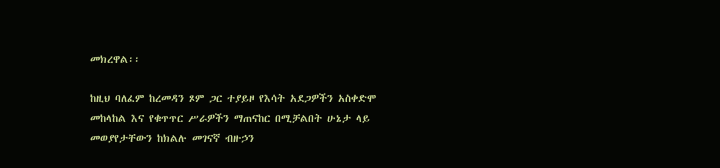መክረዋል፡፡

ከዚህ ባለፈም ከረመዳን ጾም ጋር ተያይዞ የእሳት አደጋዎችን አስቀድሞ መከላከል እና የቁጥጥር ሥራዎችን ማጠናከር በሚቻልበት ሁኔታ ላይ መወያየታቸውን ከክልሉ መገናኛ ብዙኃን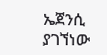ኤጀንሲ ያገኘነው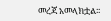መረጃ አመላክቷል፡፡